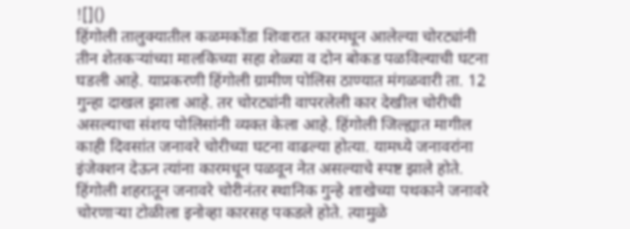![]()
हिंगोली तालुक्यातील कळमकोंडा शिवारात कारमधून आलेल्या चोरट्यांनी तीन शेतकऱ्यांच्या मालकिच्या सहा शेळ्या व दोन बोकड पळविल्याची घटना घडली आहे. याप्रकरणी हिंगोली ग्रामीण पोलिस ठाण्यात मंगळवारी ता. 12 गुन्हा दाखल झाला आहे. तर चोरट्यांनी वापरलेली कार देखील चोरीची असल्याचा संशय पोलिसांनी व्यक्त केला आहे. हिंगोली जिल्ह्यात मागील काही दिवसांत जनावरे चोरीच्या घटना वाढल्या होत्या. यामध्ये जनावरांना इंजेक्शन देऊन त्यांना कारमधून पळवून नेत असल्याचे स्पष्ट झाले होते. हिंगोली शहरातून जनावरे चोरीनंतर स्थानिक गुन्हे शाखेच्या पथकाने जनावरे चोरणाऱ्या टोळीला इनोव्हा कारसह पकडले होते. त्यामुळे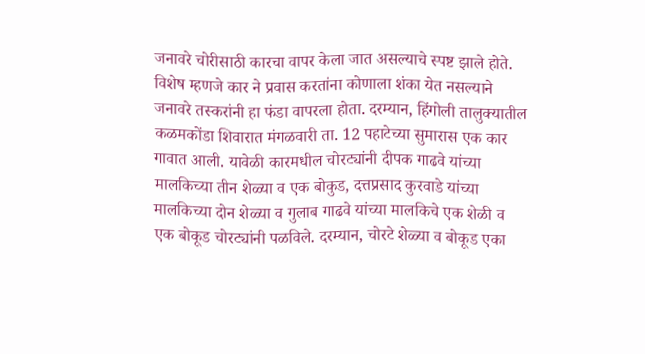जनावरे चोरीसाठी कारचा वापर केला जात असल्याचे स्पष्ट झाले होते. विशेष म्हणजे कार ने प्रवास करतांना कोणाला शंका येत नसल्याने जनावरे तस्करांनी हा फंडा वापरला होता. दरम्यान, हिंगोली तालुक्यातील कळमकोंडा शिवारात मंगळवारी ता. 12 पहाटेच्या सुमारास एक कार गावात आली. यावेळी कारमधील चोरट्यांनी दीपक गाढवे यांच्या मालकिच्या तीन शेळ्या व एक बोकुड, दत्तप्रसाद कुरवाडे यांच्या मालकिच्या दोन शेळ्या व गुलाब गाढवे यांच्या मालकिचे एक शेळी व एक बोकूड चोरट्यांनी पळविले. दरम्यान, चोरटे शेळ्या व बोकूड एका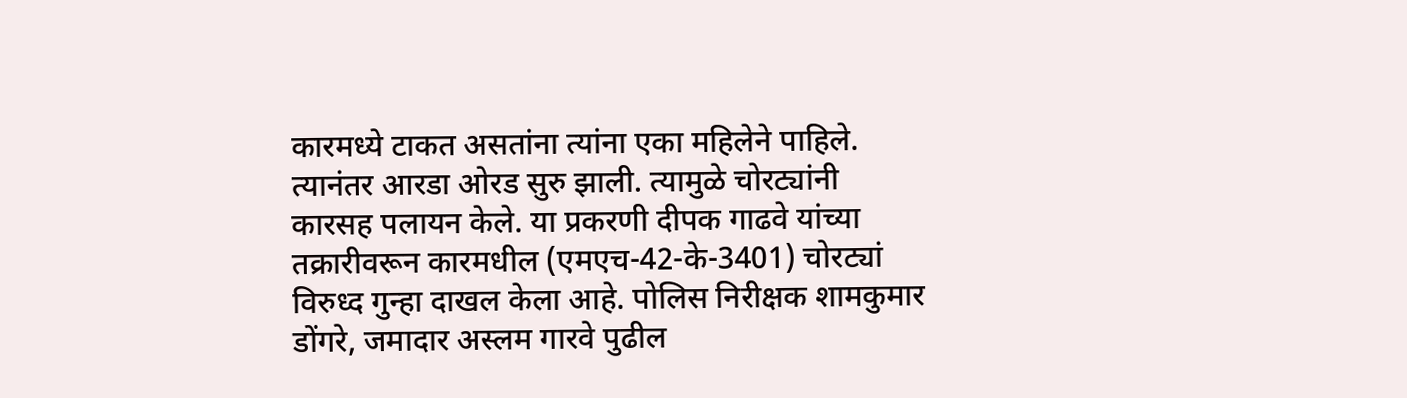कारमध्ये टाकत असतांना त्यांना एका महिलेने पाहिले. त्यानंतर आरडा ओरड सुरु झाली. त्यामुळे चोरट्यांनी कारसह पलायन केले. या प्रकरणी दीपक गाढवे यांच्या तक्रारीवरून कारमधील (एमएच-42-के-3401) चोरट्यां विरुध्द गुन्हा दाखल केला आहे. पोलिस निरीक्षक शामकुमार डोंगरे, जमादार अस्लम गारवे पुढील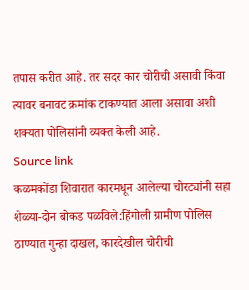तपास करीत आहे. तर सदर कार चोरीची असावी किंवा त्यावर बनावट क्रमांक टाकण्यात आला असावा अशी शक्यता पोलिसांनी व्यक्त केली आहे.
Source link
कळमकोंडा शिवारात कारमधून आलेल्या चोरट्यांनी सहा शेळ्या-दोन बोकड पळविले:हिंगोली ग्रामीण पोलिस ठाण्यात गुन्हा दाखल, कारदेखील चोरीची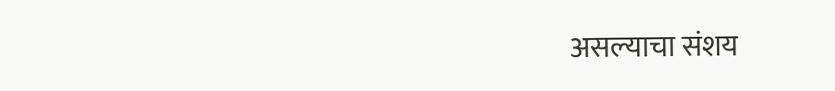असल्याचा संशय